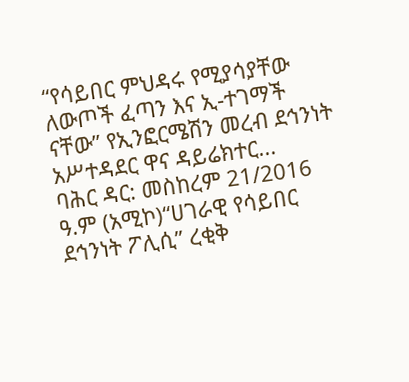“የሳይበር ምህዳሩ የሚያሳያቸው ለውጦች ፈጣን እና ኢ-ተገማች ናቸው” የኢንፎርሜሽን መረብ ደኅንነት አሥተዳደር ዋና ዳይሬክተር...
ባሕር ዳር: መስከረም 21/2016 ዓ.ም (አሚኮ)“ሀገራዊ የሳይበር ደኅንነት ፖሊሲ” ረቂቅ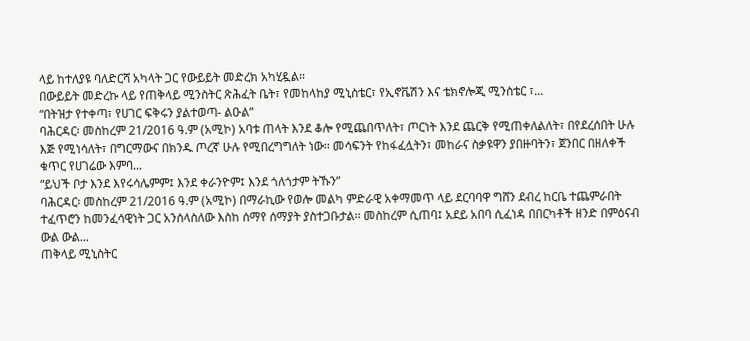ላይ ከተለያዩ ባለድርሻ አካላት ጋር የውይይት መድረክ አካሂዷል፡፡
በውይይት መድረኩ ላይ የጠቅላይ ሚንስትር ጽሕፈት ቤት፣ የመከላከያ ሚኒስቴር፣ የኢኖቬሽን እና ቴክኖሎጂ ሚንስቴር ፣...
“በትዝታ የተቀጣ፣ የሀገር ፍቅሩን ያልተወጣ- ልዑል”
ባሕርዳር፡ መስከረም 21/2016 ዓ.ም (አሚኮ) አባቱ ጠላት እንደ ቆሎ የሚጨበጥለት፣ ጦርነት እንደ ጨርቅ የሚጠቀለልለት፣ በየደረሰበት ሁሉ እጅ የሚነሳለት፣ በግርማውና በክንዱ ጦረኛ ሁሉ የሚበረግግለት ነው፡፡ መሳፍንት የከፋፈሏትን፣ መከራና ስቃዩዋን ያበዙባትን፣ ጀንበር በዘለቀች ቁጥር የሀገሬው እምባ...
“ይህች ቦታ እንደ እየሩሳሌምም፤ እንደ ቀራንዮም፤ እንደ ጎለጎታም ትኹን”
ባሕርዳር፡ መስከረም 21/2016 ዓ.ም (አሚኮ) በማራኪው የወሎ መልካ ምድራዊ አቀማመጥ ላይ ደርባባዋ ግሸን ደብረ ከርቤ ተጨምራበት ተፈጥሮን ከመንፈሳዊነት ጋር አንሰላስለው እስከ ሰማየ ሰማያት ያስተጋቡታል፡፡ መስከረም ሲጠባ፤ አደይ አበባ ሲፈነዳ በበርካቶች ዘንድ በምዕናብ ውል ውል...
ጠቅላይ ሚኒስትር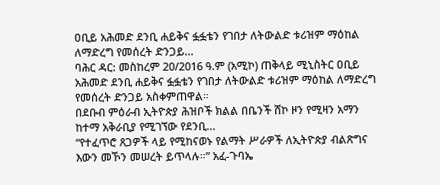ዐቢይ አሕመድ ደንቢ ሐይቅና ፏፏቴን የገበታ ለትውልድ ቱሪዝም ማዕከል ለማድረግ የመሰረት ድንጋይ...
ባሕር ዳር: መስከረም 20/2016 ዓ.ም (አሚኮ) ጠቅላይ ሚኒስትር ዐቢይ አሕመድ ደንቢ ሐይቅና ፏፏቴን የገበታ ለትውልድ ቱሪዝም ማዕከል ለማድረግ የመሰረት ድንጋይ አስቀምጠዋል።
በደቡብ ምዕራብ ኢትዮጵያ ሕዝቦች ክልል በቤንች ሸኮ ዞን የሚዛን አማን ከተማ አቅራቢያ የሚገኘው የደንቢ...
“የተፈጥሮ ጸጋዎች ላይ የሚከናወኑ የልማት ሥራዎች ለኢትዮጵያ ብልጽግና እውን መኾን መሠረት ይጥላሉ።” አፈ-ጉባኤ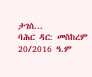ታገሰ...
ባሕር ዳር: መስከረም 20/2016 ዓ.ም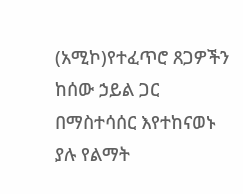(አሚኮ)የተፈጥሮ ጸጋዎችን ከሰው ኃይል ጋር በማስተሳሰር እየተከናወኑ ያሉ የልማት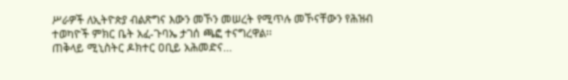ሥራዎች ለኢትዮጵያ ብልጽግና እውን መኾን መሠረት የሚጥሉ መኾናቸውን የሕዝብ ተወካዮች ምክር ቤት አፈ-ጉባኤ ታገሰ ጫፎ ተናግረዋል፡፡
ጠቅላይ ሚኒስትር ዶክተር ዐቢይ አሕመድና...